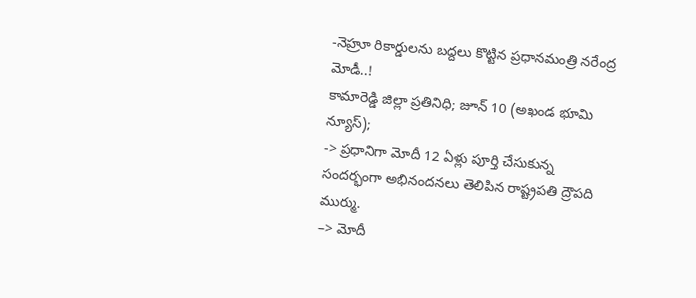-నెహ్రూ రికార్డులను బద్దలు కొట్టిన ప్రధానమంత్రి నరేంద్ర మోడీ..!
కామారెడ్డి జిల్లా ప్రతినిధి; జూన్ 10 (అఖండ భూమి న్యూస్);
-> ప్రధానిగా మోదీ 12 ఏళ్లు పూర్తి చేసుకున్న సందర్భంగా అభినందనలు తెలిపిన రాష్ట్రపతి ద్రౌపది ముర్ము.
–> మోదీ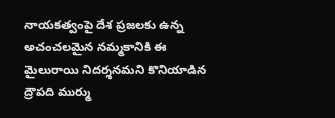నాయకత్వంపై దేశ ప్రజలకు ఉన్న అచంచలమైన నమ్మకానికి ఈ మైలురాయి నిదర్శనమని కొనియాడిన ద్రౌపది ముర్ము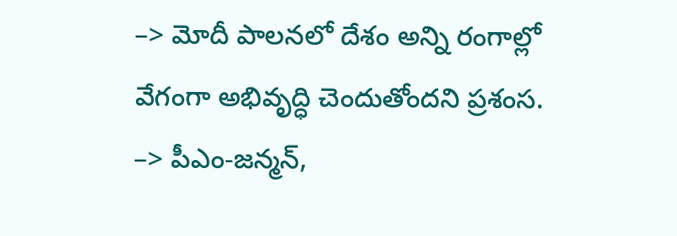–> మోదీ పాలనలో దేశం అన్ని రంగాల్లో వేగంగా అభివృద్ధి చెందుతోందని ప్రశంస.
–> పీఎం-జన్మన్,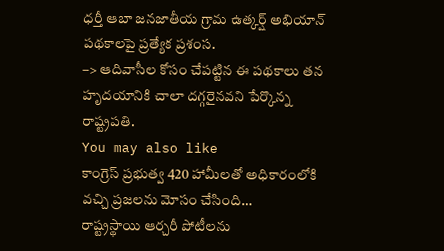ధర్తీ ఆబా జనజాతీయ గ్రామ ఉత్కర్ష్ అభియాన్ పథకాలపై ప్రత్యేక ప్రశంస.
–> ఆదివాసీల కోసం చేపట్టిన ఈ పథకాలు తన హృదయానికి చాలా దగ్గరైనవని పేర్కొన్న రాష్ట్రపతి.
You may also like
కాంగ్రెస్ ప్రభుత్వ 420 హామీలతో అధికారంలోకి వచ్చి ప్రజలను మోసం చేసింది…
రాష్ట్రస్థాయి ఆర్చరీ పోటీలను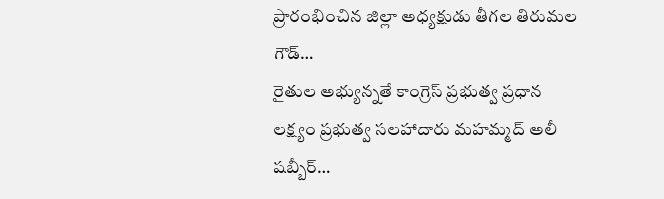ప్రారంభించిన జిల్లా అధ్యక్షుడు తీగల తిరుమల గౌడ్…
రైతుల అభ్యున్నతే కాంగ్రెస్ ప్రభుత్వ ప్రధాన లక్ష్యం ప్రభుత్వ సలహాదారు మహమ్మద్ అలీ షబ్బీర్…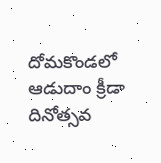దోమకొండలో ఆడుదాం క్రీడా దినోత్సవ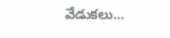వేడుకలు…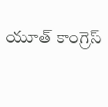యూత్ కాంగ్రెస్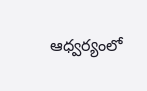ఆధ్వర్యంలో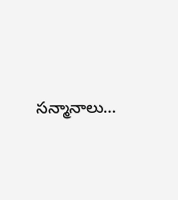సన్మానాలు…